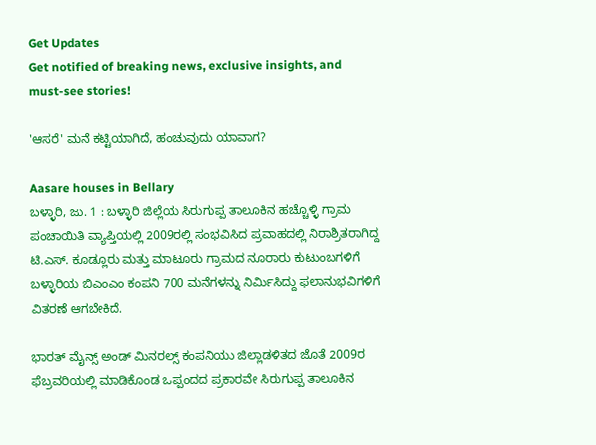Get Updates
Get notified of breaking news, exclusive insights, and must-see stories!

'ಆಸರೆ' ಮನೆ ಕಟ್ಟಿಯಾಗಿದೆ, ಹಂಚುವುದು ಯಾವಾಗ?

Aasare houses in Bellary
ಬಳ್ಳಾರಿ, ಜು. 1 : ಬಳ್ಳಾರಿ ಜಿಲ್ಲೆಯ ಸಿರುಗುಪ್ಪ ತಾಲೂಕಿನ ಹಚ್ಚೊಳ್ಳಿ ಗ್ರಾಮ ಪಂಚಾಯಿತಿ ವ್ಯಾಪ್ತಿಯಲ್ಲಿ 2009ರಲ್ಲಿ ಸಂಭವಿಸಿದ ಪ್ರವಾಹದಲ್ಲಿ ನಿರಾಶ್ರಿತರಾಗಿದ್ದ ಟಿ.ಎಸ್. ಕೂಡ್ಲೂರು ಮತ್ತು ಮಾಟೂರು ಗ್ರಾಮದ ನೂರಾರು ಕುಟುಂಬಗಳಿಗೆ ಬಳ್ಳಾರಿಯ ಬಿಎಂಎಂ ಕಂಪನಿ 700 ಮನೆಗಳನ್ನು ನಿರ್ಮಿಸಿದ್ದು ಫಲಾನುಭವಿಗಳಿಗೆ ವಿತರಣೆ ಆಗಬೇಕಿದೆ.

ಭಾರತ್ ಮೈನ್ಸ್ ಅಂಡ್ ಮಿನರಲ್ಸ್ ಕಂಪನಿಯು ಜಿಲ್ಲಾಡಳಿತದ ಜೊತೆ 2009ರ ಫೆಬ್ರವರಿಯಲ್ಲಿ ಮಾಡಿಕೊಂಡ ಒಪ್ಪಂದದ ಪ್ರಕಾರವೇ ಸಿರುಗುಪ್ಪ ತಾಲೂಕಿನ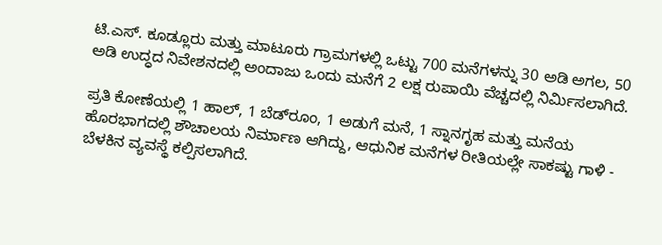ಟಿ.ಎಸ್. ಕೂಡ್ಲೂರು ಮತ್ತು ಮಾಟೂರು ಗ್ರಾಮಗಳಲ್ಲಿ ಒಟ್ಟು 700 ಮನೆಗಳನ್ನು 30 ಅಡಿ ಅಗಲ, 50 ಅಡಿ ಉದ್ಧದ ನಿವೇಶನದಲ್ಲಿ ಅಂದಾಜು ಒಂದು ಮನೆಗೆ 2 ಲಕ್ಷ ರುಪಾಯಿ ವೆಚ್ಚದಲ್ಲಿ ನಿರ್ಮಿಸಲಾಗಿದೆ.

ಪ್ರತಿ ಕೋಣೆಯಲ್ಲಿ 1 ಹಾಲ್, 1 ಬೆಡ್‌ರೂಂ, 1 ಅಡುಗೆ ಮನೆ, 1 ಸ್ನಾನಗೃಹ ಮತ್ತು ಮನೆಯ ಹೊರಭಾಗದಲ್ಲಿ ಶೌಚಾಲಯ ನಿರ್ಮಾಣ ಆಗಿದ್ದು, ಆಧುನಿಕ ಮನೆಗಳ ರೀತಿಯಲ್ಲೇ ಸಾಕಷ್ಟು ಗಾಳಿ - ಬೆಳಕಿನ ವ್ಯವಸ್ಥೆ ಕಲ್ಪಿಸಲಾಗಿದೆ.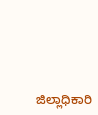ಜಿಲ್ಲಾಧಿಕಾರಿ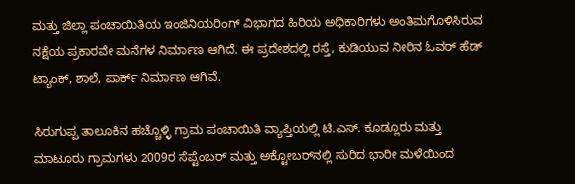ಮತ್ತು ಜಿಲ್ಲಾ ಪಂಚಾಯಿತಿಯ ಇಂಜಿನಿಯರಿಂಗ್ ವಿಭಾಗದ ಹಿರಿಯ ಅಧಿಕಾರಿಗಳು ಅಂತಿಮಗೊಳಿಸಿರುವ ನಕ್ಷೆಯ ಪ್ರಕಾರವೇ ಮನೆಗಳ ನಿರ್ಮಾಣ ಆಗಿದೆ. ಈ ಪ್ರದೇಶದಲ್ಲಿ ರಸ್ತೆ, ಕುಡಿಯುವ ನೀರಿನ ಓವರ್ ಹೆಡ್ ಟ್ಯಾಂಕ್, ಶಾಲೆ, ಪಾರ್ಕ್ ನಿರ್ಮಾಣ ಆಗಿವೆ.

ಸಿರುಗುಪ್ಪ ತಾಲೂಕಿನ ಹಚ್ಚೊಳ್ಳಿ ಗ್ರಾಮ ಪಂಚಾಯಿತಿ ವ್ಯಾಪ್ತಿಯಲ್ಲಿ ಟಿ.ಎಸ್. ಕೂಡ್ಲೂರು ಮತ್ತು ಮಾಟೂರು ಗ್ರಾಮಗಳು 2009ರ ಸೆಪ್ಟೆಂಬರ್ ಮತ್ತು ಅಕ್ಟೋಬರ್‌ನಲ್ಲಿ ಸುರಿದ ಭಾರೀ ಮಳೆಯಿಂದ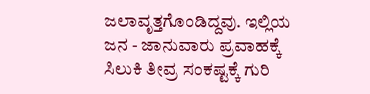ಜಲಾವೃತ್ತಗೊಂಡಿದ್ದವು. ಇಲ್ಲಿಯ ಜನ - ಜಾನುವಾರು ಪ್ರವಾಹಕ್ಕೆ ಸಿಲುಕಿ ತೀವ್ರ ಸಂಕಷ್ಟಕ್ಕೆ ಗುರಿ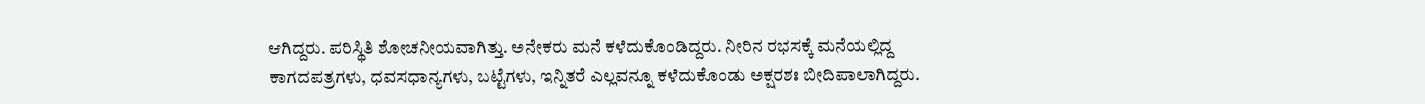ಆಗಿದ್ದರು. ಪರಿಸ್ಥಿತಿ ಶೋಚನೀಯವಾಗಿತ್ತು. ಅನೇಕರು ಮನೆ ಕಳೆದುಕೊಂಡಿದ್ದರು. ನೀರಿನ ರಭಸಕ್ಕೆ ಮನೆಯಲ್ಲಿದ್ದ ಕಾಗದಪತ್ರಗಳು, ಧವಸಧಾನ್ಯಗಳು, ಬಟ್ಟೆಗಳು, ಇನ್ನಿತರೆ ಎಲ್ಲವನ್ನೂ ಕಳೆದುಕೊಂಡು ಅಕ್ಷರಶಃ ಬೀದಿಪಾಲಾಗಿದ್ದರು.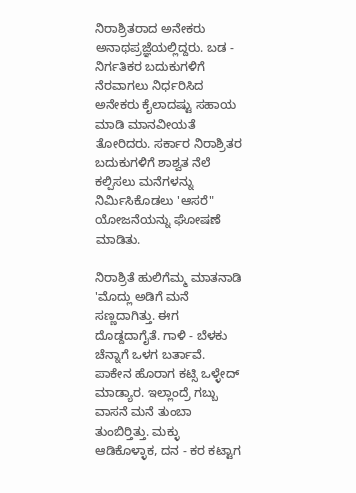ನಿರಾಶ್ರಿತರಾದ ಅನೇಕರು ಅನಾಥಪ್ರಜ್ಞೆಯಲ್ಲಿದ್ದರು. ಬಡ - ನಿರ್ಗತಿಕರ ಬದುಕುಗಳಿಗೆ ನೆರವಾಗಲು ನಿರ್ಧರಿಸಿದ ಅನೇಕರು ಕೈಲಾದಷ್ಟು ಸಹಾಯ ಮಾಡಿ ಮಾನವೀಯತೆ ತೋರಿದರು. ಸರ್ಕಾರ ನಿರಾಶ್ರಿತರ ಬದುಕುಗಳಿಗೆ ಶಾಶ್ವತ ನೆಲೆ ಕಲ್ಪಿಸಲು ಮನೆಗಳನ್ನು ನಿರ್ಮಿಸಿಕೊಡಲು 'ಆಸರೆ" ಯೋಜನೆಯನ್ನು ಘೋಷಣೆ ಮಾಡಿತು.

ನಿರಾಶ್ರಿತೆ ಹುಲಿಗೆಮ್ಮ ಮಾತನಾಡಿ 'ಮೊದ್ಲು ಅಡಿಗೆ ಮನೆ ಸಣ್ಣದಾಗಿತ್ತು. ಈಗ ದೊಡ್ದದಾಗೈತೆ. ಗಾಳಿ - ಬೆಳಕು ಚೆನ್ನಾಗೆ ಒಳಗ ಬರ್ತಾವೆ. ಪಾಕೇನ ಹೊರಾಗ ಕಟ್ಸಿ ಒಳ್ಳೇದ್ ಮಾಡ್ಯಾರ. ಇಲ್ಲಾಂದ್ರೆ ಗಬ್ಬು ವಾಸನೆ ಮನೆ ತುಂಬಾ ತುಂಬಿರ‍್ತಿತ್ತು. ಮಕ್ಳು ಆಡಿಕೊಳ್ಳಾಕ, ದನ - ಕರ ಕಟ್ಟಾಗ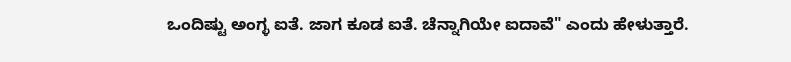ಒಂದಿಷ್ಟು ಅಂಗ್ಳ ಐತೆ. ಜಾಗ ಕೂಡ ಐತೆ. ಚೆನ್ನಾಗಿಯೇ ಐದಾವೆ" ಎಂದು ಹೇಳುತ್ತಾರೆ.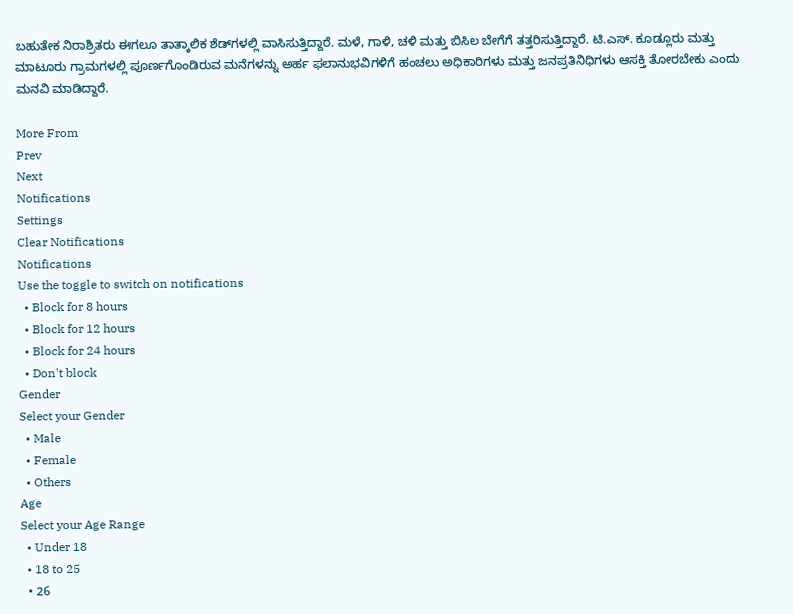ಬಹುತೇಕ ನಿರಾಶ್ರಿತರು ಈಗಲೂ ತಾತ್ಕಾಲಿಕ ಶೆಡ್‌ಗಳಲ್ಲಿ ವಾಸಿಸುತ್ತಿದ್ದಾರೆ. ಮಳೆ, ಗಾಳಿ, ಚಳಿ ಮತ್ತು ಬಿಸಿಲ ಬೇಗೆಗೆ ತತ್ತರಿಸುತ್ತಿದ್ದಾರೆ. ಟಿ.ಎಸ್. ಕೂಡ್ಲೂರು ಮತ್ತು ಮಾಟೂರು ಗ್ರಾಮಗಳಲ್ಲಿ ಪೂರ್ಣಗೊಂಡಿರುವ ಮನೆಗಳನ್ನು ಅರ್ಹ ಫಲಾನುಭವಿಗಳಿಗೆ ಹಂಚಲು ಅಧಿಕಾರಿಗಳು ಮತ್ತು ಜನಪ್ರತಿನಿಧಿಗಳು ಆಸಕ್ತಿ ತೋರಬೇಕು ಎಂದು ಮನವಿ ಮಾಡಿದ್ದಾರೆ.

More From
Prev
Next
Notifications
Settings
Clear Notifications
Notifications
Use the toggle to switch on notifications
  • Block for 8 hours
  • Block for 12 hours
  • Block for 24 hours
  • Don't block
Gender
Select your Gender
  • Male
  • Female
  • Others
Age
Select your Age Range
  • Under 18
  • 18 to 25
  • 26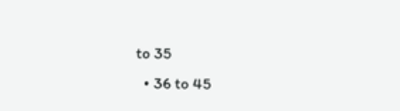to 35
  • 36 to 45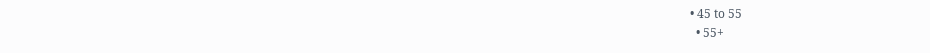• 45 to 55
  • 55+